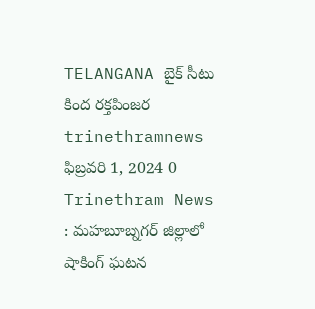TELANGANA బైక్ సీటు కింద రక్తపింజర trinethramnews ఫిబ్రవరి 1, 2024 0 Trinethram News : మహబూబ్నగర్ జిల్లాలో షాకింగ్ ఘటన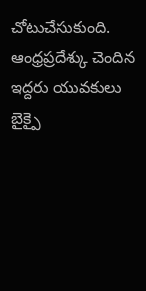చోటుచేసుకుంది. ఆంధ్రప్రదేశ్కు చెందిన ఇద్దరు యువకులు బైక్పై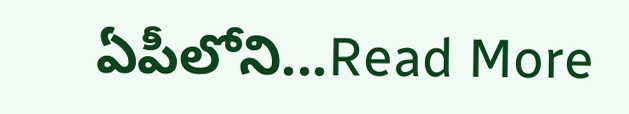ఏపీలోని...Read More